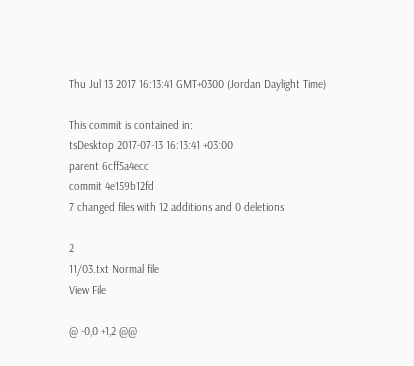Thu Jul 13 2017 16:13:41 GMT+0300 (Jordan Daylight Time)

This commit is contained in:
tsDesktop 2017-07-13 16:13:41 +03:00
parent 6cff5a4ecc
commit 4e159b12fd
7 changed files with 12 additions and 0 deletions

2
11/03.txt Normal file
View File

@ -0,0 +1,2 @@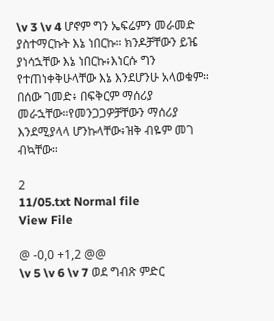\v 3 \v 4 ሆኖም ግን ኤፍሬምን መራመድ ያስተማርኩት እኔ ነበርኩ። ክንዶቻቸውን ይዤ ያነሳኋቸው እኔ ነበርኩ፥እነርሱ ግን የተጠነቀቅሁላቸው እኔ እንደሆንሁ አላወቁም። በሰው ገመድ፥ በፍቅርም ማሰሪያ መራኋቸው።የመንጋጋዎቻቸውን ማሰሪያ እንደሚያላላ ሆንኩላቸው፥ዝቅ ብዬም መገ
ብኳቸው።

2
11/05.txt Normal file
View File

@ -0,0 +1,2 @@
\v 5 \v 6 \v 7 ወደ ግብጽ ምድር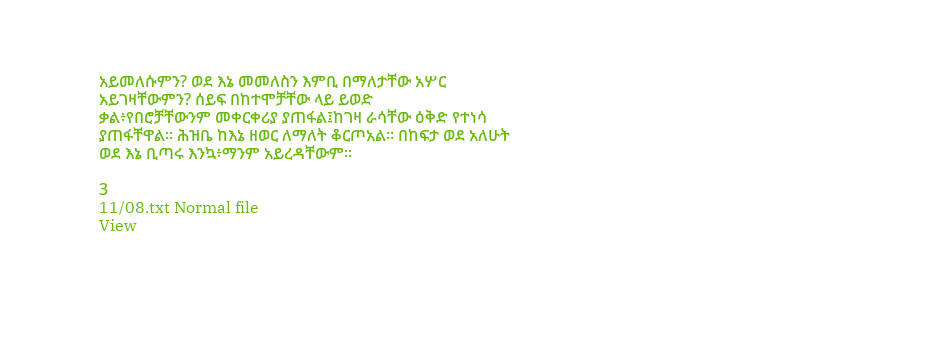አይመለሱምን? ወደ እኔ መመለስን እምቢ በማለታቸው አሦር አይገዛቸውምን? ሰይፍ በከተሞቻቸው ላይ ይወድ
ቃል፥የበሮቻቸውንም መቀርቀሪያ ያጠፋል፤ከገዛ ራሳቸው ዕቅድ የተነሳ ያጠፋቸዋል። ሕዝቤ ከእኔ ዘወር ለማለት ቆርጦአል። በከፍታ ወደ አለሁት ወደ እኔ ቢጣሩ እንኳ፥ማንም አይረዳቸውም።

3
11/08.txt Normal file
View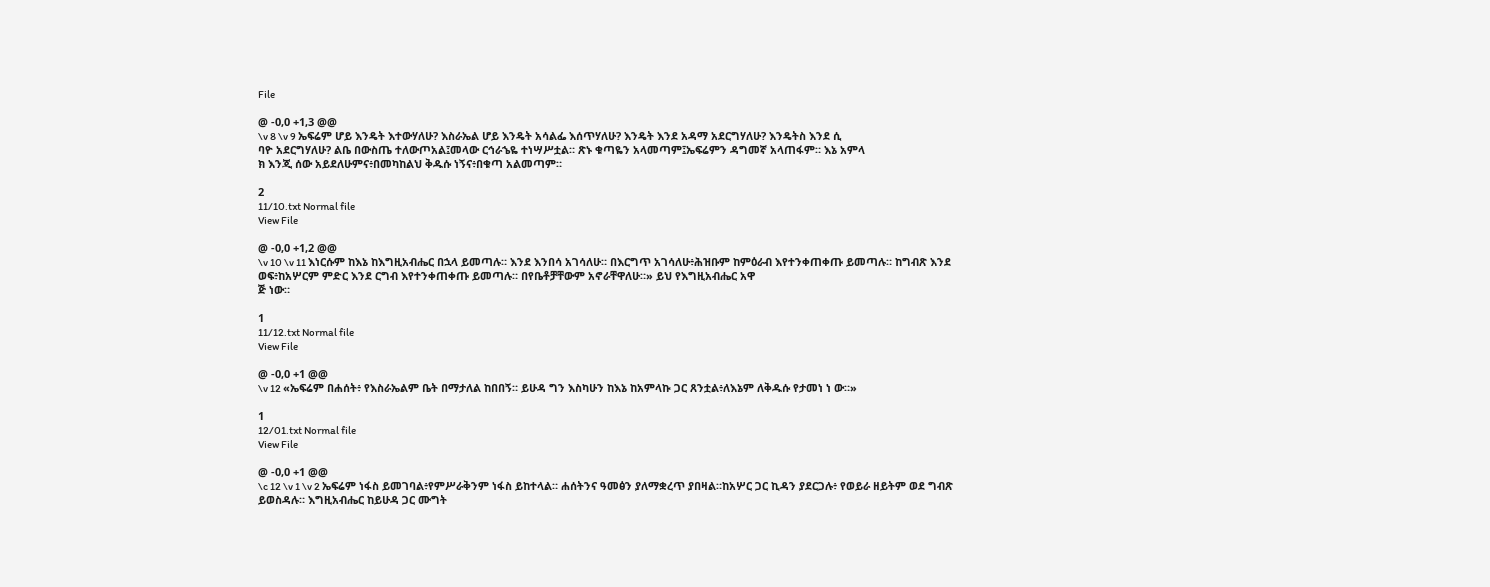File

@ -0,0 +1,3 @@
\v 8 \v 9 ኤፍሬም ሆይ እንዴት እተውሃለሁ? እስራኤል ሆይ እንዴት አሳልፌ እሰጥሃለሁ? እንዴት እንደ አዳማ አደርግሃለሁ? እንዴትስ እንደ ሲ
ባዮ አደርግሃለሁ? ልቤ በውስጤ ተለውጦአል፤መላው ርኅራኄዬ ተነሣሥቷል። ጽኑ ቁጣዬን አላመጣም፤ኤፍሬምን ዳግመኛ አላጠፋም። እኔ አምላ
ክ እንጂ ሰው አይደለሁምና፥በመካከልህ ቅዱሱ ነኝና፥በቁጣ አልመጣም።

2
11/10.txt Normal file
View File

@ -0,0 +1,2 @@
\v 10 \v 11 እነርሱም ከእኔ ከእግዚአብሔር በኋላ ይመጣሉ። እንደ እንበሳ አገሳለሁ። በእርግጥ አገሳለሁ፥ሕዝቡም ከምዕራብ እየተንቀጠቀጡ ይመጣሉ። ከግብጽ እንደ ወፍ፥ከአሦርም ምድር እንደ ርግብ እየተንቀጠቀጡ ይመጣሉ። በየቤቶቻቸውም አኖራቸዋለሁ።» ይህ የእግዚአብሔር አዋ
ጅ ነው።

1
11/12.txt Normal file
View File

@ -0,0 +1 @@
\v 12 «ኤፍሬም በሐሰት፥ የእስራኤልም ቤት በማታለል ከበበኝ። ይሁዳ ግን እስካሁን ከእኔ ከአምላኩ ጋር ጸንቷል፥ለእኔም ለቅዱሱ የታመነ ነ ው።»

1
12/01.txt Normal file
View File

@ -0,0 +1 @@
\c 12 \v 1 \v 2 ኤፍሬም ነፋስ ይመገባል፥የምሥራቅንም ነፋስ ይከተላል። ሐሰትንና ዓመፅን ያለማቋረጥ ያበዛል።ከአሦር ጋር ኪዳን ያደርጋሉ፥ የወይራ ዘይትም ወደ ግብጽ ይወስዳሉ። እግዚአብሔር ከይሁዳ ጋር ሙግት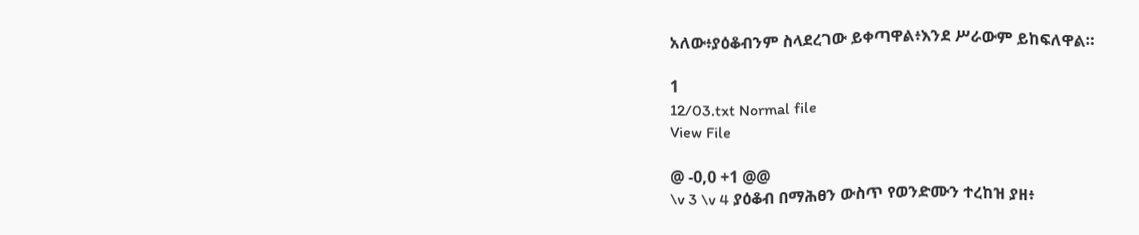አለው፥ያዕቆብንም ስላደረገው ይቀጣዋል፥እንደ ሥራውም ይከፍለዋል።

1
12/03.txt Normal file
View File

@ -0,0 +1 @@
\v 3 \v 4 ያዕቆብ በማሕፀን ውስጥ የወንድሙን ተረከዝ ያዘ፥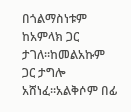በጎልማስነቱም ከአምላክ ጋር ታገለ።ከመልአኩም ጋር ታግሎ አሸነፈ።አልቅሶም በፊ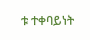ቱ ተቀባይነት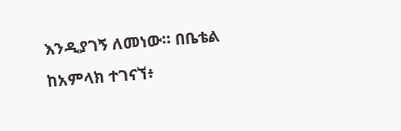እንዲያገኝ ለመነው። በቤቴል ከአምላክ ተገናኘ፥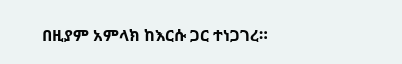በዚያም አምላክ ከእርሱ ጋር ተነጋገረ።